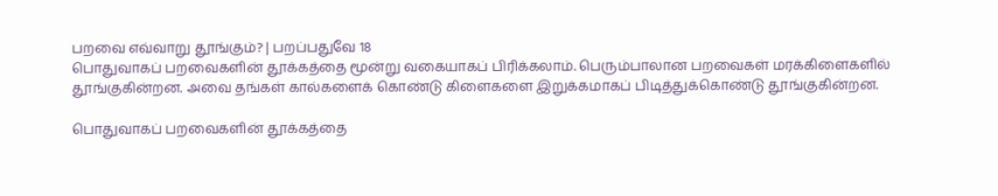பறவை எவ்வாறு தூங்கும்? | பறப்பதுவே 18
பொதுவாகப் பறவைகளின் தூக்கத்தை மூன்று வகையாகப் பிரிக்கலாம். பெரும்பாலான பறவைகள் மரக்கிளைகளில் தூங்குகின்றன. அவை தங்கள் கால்களைக் கொண்டு கிளைகளை இறுக்கமாகப் பிடித்துக்கொண்டு தூங்குகின்றன.

பொதுவாகப் பறவைகளின் தூக்கத்தை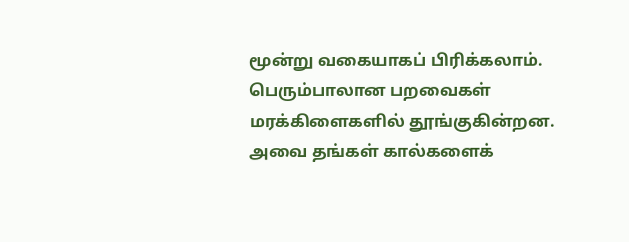மூன்று வகையாகப் பிரிக்கலாம். பெரும்பாலான பறவைகள் மரக்கிளைகளில் தூங்குகின்றன. அவை தங்கள் கால்களைக்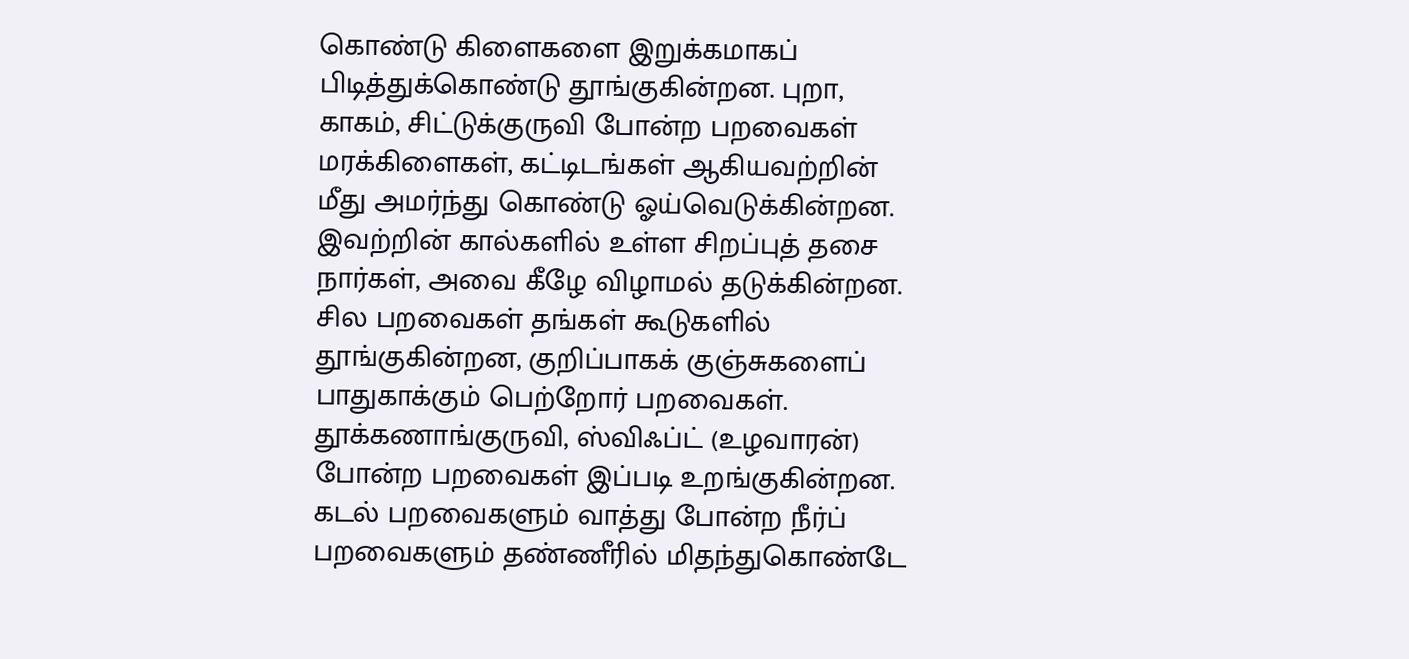கொண்டு கிளைகளை இறுக்கமாகப் பிடித்துக்கொண்டு தூங்குகின்றன. புறா, காகம், சிட்டுக்குருவி போன்ற பறவைகள் மரக்கிளைகள், கட்டிடங்கள் ஆகியவற்றின் மீது அமர்ந்து கொண்டு ஓய்வெடுக்கின்றன. இவற்றின் கால்களில் உள்ள சிறப்புத் தசை நார்கள், அவை கீழே விழாமல் தடுக்கின்றன.
சில பறவைகள் தங்கள் கூடுகளில் தூங்குகின்றன, குறிப்பாகக் குஞ்சுகளைப் பாதுகாக்கும் பெற்றோர் பறவைகள். தூக்கணாங்குருவி, ஸ்விஃப்ட் (உழவாரன்) போன்ற பறவைகள் இப்படி உறங்குகின்றன. கடல் பறவைகளும் வாத்து போன்ற நீர்ப் பறவைகளும் தண்ணீரில் மிதந்துகொண்டே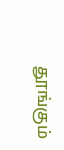தூங்கும்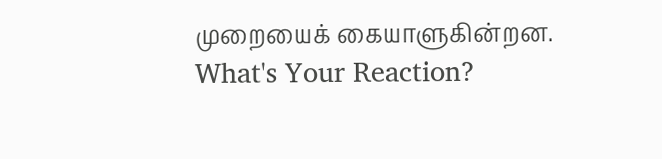முறையைக் கையாளுகின்றன.
What's Your Reaction?